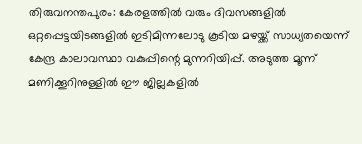തിരുവനന്തപുരം: കേരളത്തിൽ വരും ദിവസങ്ങളിൽ ഒറ്റപ്പെട്ടയിടങ്ങളിൽ ഇടിമിന്നലോടു കൂടിയ മഴയ്ക്ക് സാധ്യതയെന്ന് കേന്ദ്ര കാലാവസ്ഥാ വകുപ്പിന്റെ മുന്നറിയിപ്പ്. അടുത്ത മൂന്ന് മണിക്കൂറിനുള്ളിൽ ഈ ജില്ലകളിൽ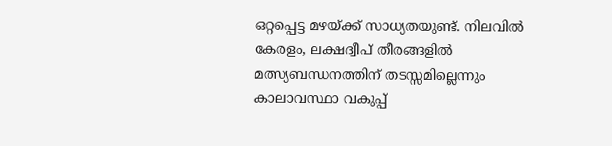ഒറ്റപ്പെട്ട മഴയ്ക്ക് സാധ്യതയുണ്ട്. നിലവിൽ കേരളം, ലക്ഷദ്വീപ് തീരങ്ങളിൽ മത്സ്യബന്ധനത്തിന് തടസ്സമില്ലെന്നും കാലാവസ്ഥാ വകുപ്പ്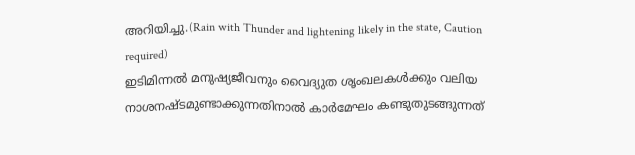അറിയിച്ചു.(Rain with Thunder and lightening likely in the state, Caution required)
ഇടിമിന്നൽ മനുഷ്യജീവനും വൈദ്യുത ശൃംഖലകൾക്കും വലിയ നാശനഷ്ടമുണ്ടാക്കുന്നതിനാൽ കാർമേഘം കണ്ടുതുടങ്ങുന്നത്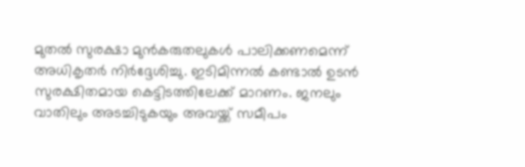മുതൽ സുരക്ഷാ മുൻകരുതലുകൾ പാലിക്കണമെന്ന് അധികൃതർ നിർദ്ദേശിച്ചു. ഇടിമിന്നൽ കണ്ടാൽ ഉടൻ സുരക്ഷിതമായ കെട്ടിടത്തിലേക്ക് മാറണം. ജനലും വാതിലും അടച്ചിടുകയും അവയ്ക്ക് സമീപം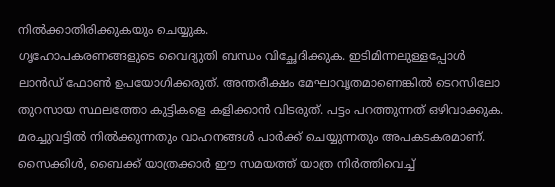നിൽക്കാതിരിക്കുകയും ചെയ്യുക.
ഗൃഹോപകരണങ്ങളുടെ വൈദ്യുതി ബന്ധം വിച്ഛേദിക്കുക. ഇടിമിന്നലുള്ളപ്പോൾ ലാൻഡ് ഫോൺ ഉപയോഗിക്കരുത്. അന്തരീക്ഷം മേഘാവൃതമാണെങ്കിൽ ടെറസിലോ തുറസായ സ്ഥലത്തോ കുട്ടികളെ കളിക്കാൻ വിടരുത്. പട്ടം പറത്തുന്നത് ഒഴിവാക്കുക. മരച്ചുവട്ടിൽ നിൽക്കുന്നതും വാഹനങ്ങൾ പാർക്ക് ചെയ്യുന്നതും അപകടകരമാണ്. സൈക്കിൾ, ബൈക്ക് യാത്രക്കാർ ഈ സമയത്ത് യാത്ര നിർത്തിവെച്ച്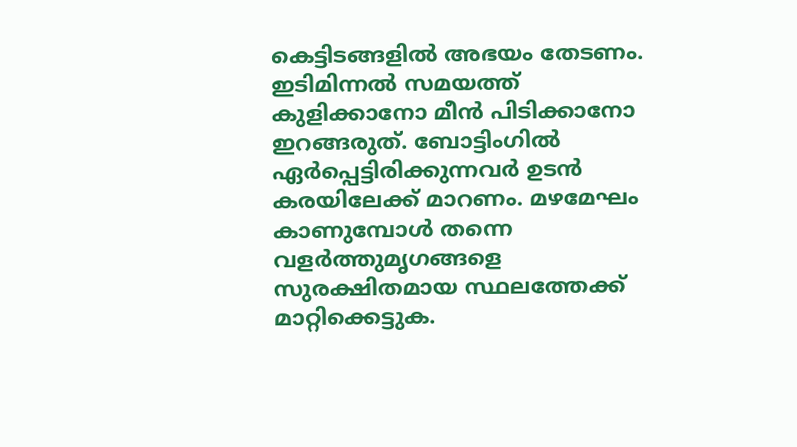കെട്ടിടങ്ങളിൽ അഭയം തേടണം.
ഇടിമിന്നൽ സമയത്ത് കുളിക്കാനോ മീൻ പിടിക്കാനോ ഇറങ്ങരുത്. ബോട്ടിംഗിൽ ഏർപ്പെട്ടിരിക്കുന്നവർ ഉടൻ കരയിലേക്ക് മാറണം. മഴമേഘം കാണുമ്പോൾ തന്നെ വളർത്തുമൃഗങ്ങളെ സുരക്ഷിതമായ സ്ഥലത്തേക്ക് മാറ്റിക്കെട്ടുക.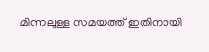മിന്നലുള്ള സമയത്ത് ഇതിനായി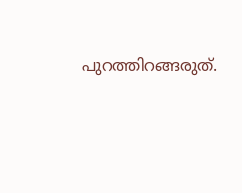പുറത്തിറങ്ങരുത്.